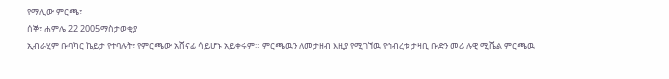የማሊው ምርጫ፣
ሰኞ፣ ሐምሌ 22 2005ማስታወቂያ
ኢብራሂም ቡባካር ኬይታ የተባሉት፣ የምርጫው አሸናፊ ሳይሆኑ አይቀሩም። ምርጫዉን ለመታዘብ እዚያ የሚገኘዉ የኅብረቱ ታዛቢ ቡድን መሪ ሉዊ ሚሼል ምርጫዉ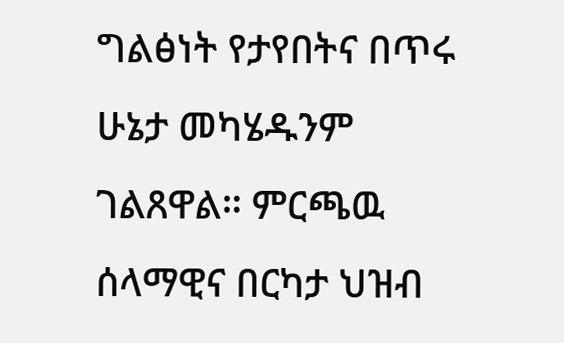ግልፅነት የታየበትና በጥሩ ሁኔታ መካሄዱንም ገልጸዋል። ምርጫዉ ሰላማዊና በርካታ ህዝብ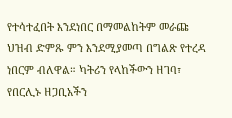የተሳተፈበት እንደነበር በማመልከትም መራጩ ህዝብ ድምጹ ምን እንደሚያመጣ በግልጽ የተረዳ ነበርም ብለዋል። ካትሪን የላከችውን ዘገባ፣ የበርሊኑ ዘጋቢአችን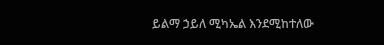ይልማ ኃይለ ሚካኤል እንደሚከተለው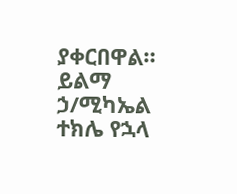ያቀርበዋል።
ይልማ ኃ/ሚካኤል
ተክሌ የኋላ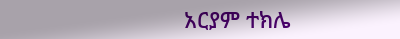አርያም ተክሌ